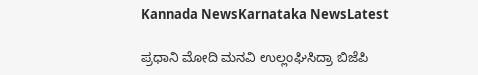Kannada NewsKarnataka NewsLatest

ಪ್ರಧಾನಿ ಮೋದಿ ಮನವಿ ಉಲ್ಲಂಘಿಸಿದ್ರಾ ಬಿಜೆಪಿ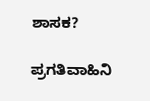ಶಾಸಕ?

ಪ್ರಗತಿವಾಹಿನಿ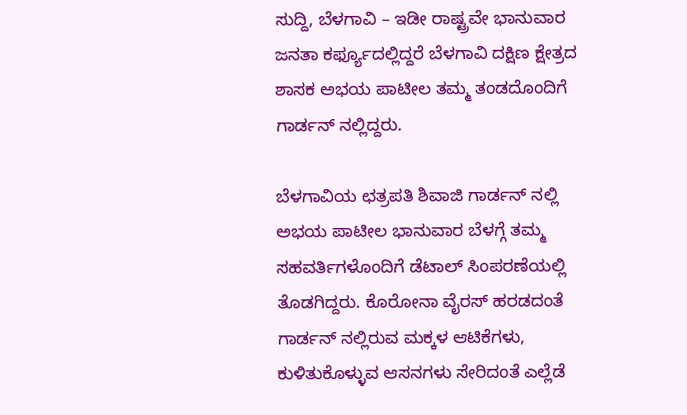ಸುದ್ದಿ, ಬೆಳಗಾವಿ – ಇಡೀ ರಾಷ್ಟ್ರವೇ ಭಾನುವಾರ ಜನತಾ ಕರ್ಫ್ಯೂದಲ್ಲಿದ್ದರೆ ಬೆಳಗಾವಿ ದಕ್ಷಿಣ ಕ್ಷೇತ್ರದ ಶಾಸಕ ಅಭಯ ಪಾಟೀಲ ತಮ್ಮ ತಂಡದೊಂದಿಗೆ ಗಾರ್ಡನ್ ನಲ್ಲಿದ್ದರು.

ಬೆಳಗಾವಿಯ ಛತ್ರಪತಿ ಶಿವಾಜಿ ಗಾರ್ಡನ್ ನಲ್ಲಿ ಅಭಯ ಪಾಟೀಲ ಭಾನುವಾರ ಬೆಳಗ್ಗೆ ತಮ್ಮ ಸಹವರ್ತಿಗಳೊಂದಿಗೆ ಡೆಟಾಲ್ ಸಿಂಪರಣೆಯಲ್ಲಿ ತೊಡಗಿದ್ದರು. ಕೊರೋನಾ ವೈರಸ್ ಹರಡದಂತೆ ಗಾರ್ಡನ್ ನಲ್ಲಿರುವ ಮಕ್ಕಳ ಆಟಿಕೆಗಳು, ಕುಳಿತುಕೊಳ್ಳುವ ಆಸನಗಳು ಸೇರಿದಂತೆ ಎಲ್ಲೆಡೆ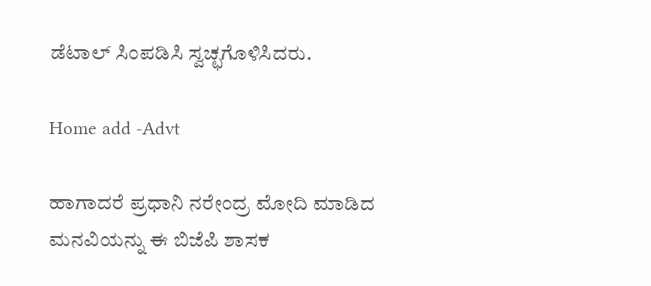ಡೆಟಾಲ್ ಸಿಂಪಡಿಸಿ ಸ್ವಚ್ಛಗೊಳಿಸಿದರು.

Home add -Advt

ಹಾಗಾದರೆ ಪ್ರಧಾನಿ ನರೇಂದ್ರ ಮೋದಿ ಮಾಡಿದ ಮನವಿಯನ್ನು ಈ ಬಿಜೆಪಿ ಶಾಸಕ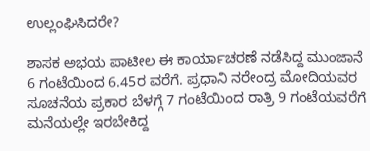ಉಲ್ಲಂಘಿಸಿದರೇ?

ಶಾಸಕ ಅಭಯ ಪಾಟೀಲ ಈ ಕಾರ್ಯಾಚರಣೆ ನಡೆಸಿದ್ದ ಮುಂಜಾನೆ 6 ಗಂಟೆಯಿಂದ 6.45ರ ವರೆಗೆ. ಪ್ರಧಾನಿ ನರೇಂದ್ರ ಮೋದಿಯವರ ಸೂಚನೆಯ ಪ್ರಕಾರ ಬೆಳಗ್ಗೆ 7 ಗಂಟೆಯಿಂದ ರಾತ್ರಿ 9 ಗಂಟೆಯವರೆಗೆ ಮನೆಯಲ್ಲೇ ಇರಬೇಕಿದ್ದ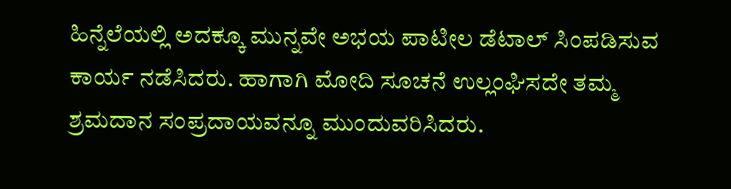ಹಿನ್ನೆಲೆಯಲ್ಲಿ ಅದಕ್ಕೂ ಮುನ್ನವೇ ಅಭಯ ಪಾಟೀಲ ಡೆಟಾಲ್ ಸಿಂಪಡಿಸುವ ಕಾರ್ಯ ನಡೆಸಿದರು. ಹಾಗಾಗಿ ಮೋದಿ ಸೂಚನೆ ಉಲ್ಲಂಘಿಸದೇ ತಮ್ಮ ಶ್ರಮದಾನ ಸಂಪ್ರದಾಯವನ್ನೂ ಮುಂದುವರಿಸಿದರು.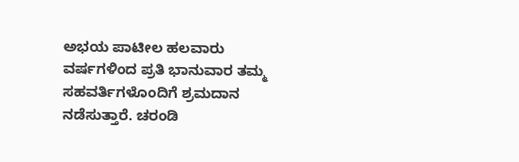ಅಭಯ ಪಾಟೀಲ ಹಲವಾರು ವರ್ಷಗಳಿಂದ ಪ್ರತಿ ಭಾನುವಾರ ತಮ್ಮ ಸಹವರ್ತಿಗಳೊಂದಿಗೆ ಶ್ರಮದಾನ ನಡೆಸುತ್ತಾರೆ. ಚರಂಡಿ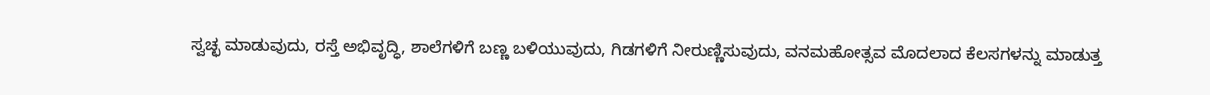ಸ್ವಚ್ಛ ಮಾಡುವುದು, ರಸ್ತೆ ಅಭಿವೃದ್ಧಿ, ಶಾಲೆಗಳಿಗೆ ಬಣ್ಣ ಬಳಿಯುವುದು, ಗಿಡಗಳಿಗೆ ನೀರುಣ್ಣಿಸುವುದು, ವನಮಹೋತ್ಸವ ಮೊದಲಾದ ಕೆಲಸಗಳನ್ನು ಮಾಡುತ್ತ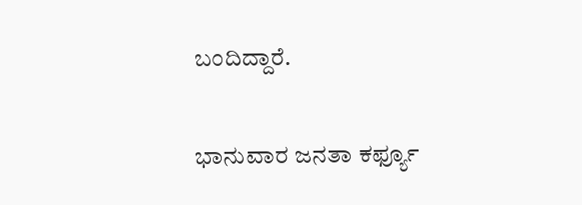ಬಂದಿದ್ದಾರೆ.

ಭಾನುವಾರ ಜನತಾ ಕರ್ಫ್ಯೂ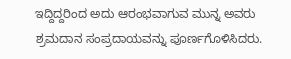ಇದ್ದಿದ್ದರಿಂದ ಅದು ಆರಂಭವಾಗುವ ಮುನ್ನ ಅವರು ಶ್ರಮದಾನ ಸಂಪ್ರದಾಯವನ್ನು ಪೂರ್ಣಗೊಳಿಸಿದರು.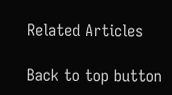Related Articles

Back to top button